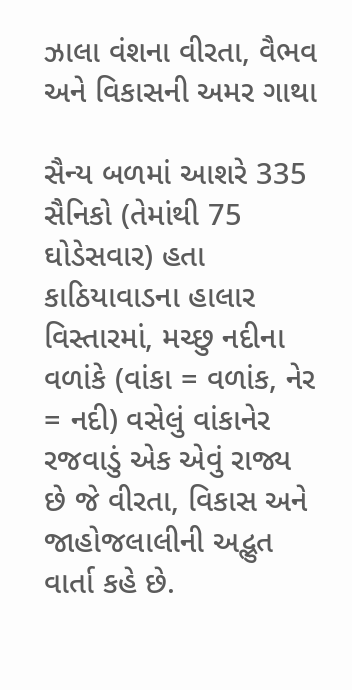ઝાલા વંશના વીરતા, વૈભવ અને વિકાસની અમર ગાથા

સૈન્ય બળમાં આશરે 335 સૈનિકો (તેમાંથી 75 ઘોડેસવાર) હતા કાઠિયાવાડના હાલાર વિસ્તારમાં, મચ્છુ નદીના વળાંકે (વાંકા = વળાંક, નેર = નદી) વસેલું વાંકાનેર રજવાડું એક એવું રાજ્ય છે જે વીરતા, વિકાસ અને જાહોજલાલીની અદ્ભુત વાર્તા કહે છે.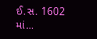ઈ.સ. 1602 માં…